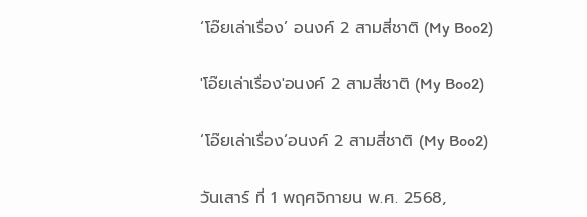‘โอ๊ยเล่าเรื่อง’ อนงค์ 2 สามสี่ชาติ (My Boo2)

'โอ๊ยเล่าเรื่อง'อนงค์ 2 สามสี่ชาติ (My Boo2)

‘โอ๊ยเล่าเรื่อง’อนงค์ 2 สามสี่ชาติ (My Boo2)

วันเสาร์ ที่ 1 พฤศจิกายน พ.ศ. 2568,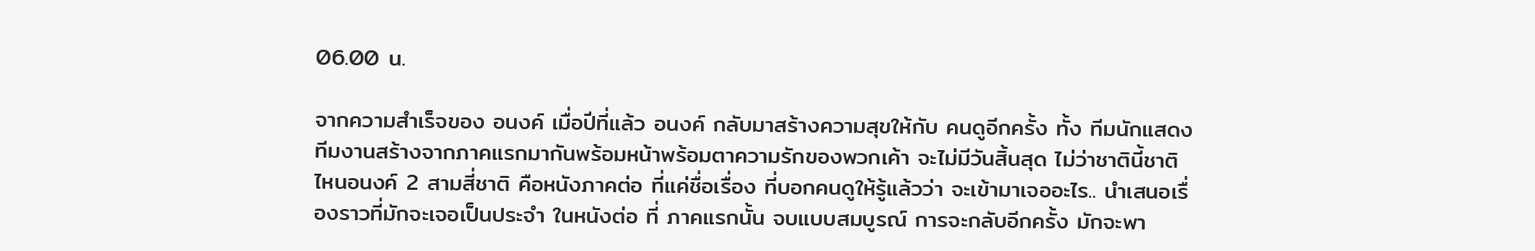06.00 น.

จากความสำเร็จของ อนงค์ เมื่อปีที่แล้ว อนงค์ กลับมาสร้างความสุขให้กับ คนดูอีกครั้ง ทั้ง ทีมนักแสดง ทีมงานสร้างจากภาคแรกมากันพร้อมหน้าพร้อมตาความรักของพวกเค้า จะไม่มีวันสิ้นสุด ไม่ว่าชาตินี้ชาติไหนอนงค์ 2 สามสี่ชาติ คือหนังภาคต่อ ที่แค่ชื่อเรื่อง ที่บอกคนดูให้รู้แล้วว่า จะเข้ามาเจออะไร.. นำเสนอเรื่องราวที่มักจะเจอเป็นประจำ ในหนังต่อ ที่ ภาคแรกนั้น จบแบบสมบูรณ์ การจะกลับอีกครั้ง มักจะพา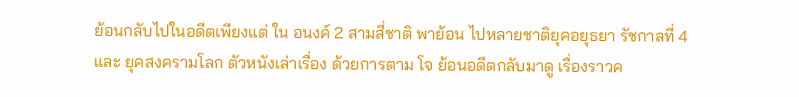ย้อนกลับไปในอดีตเพียงแต่ ใน อนงค์ 2 สามสี่ชาติ พาย้อน ไปหลายชาติยุคอยุธยา รัชกาลที่ 4 และ ยุคสงครามโลก ตัวหนังเล่าเรื่อง ด้วยการตาม โจ ย้อนอดีตกลับมาดู เรื่องราวค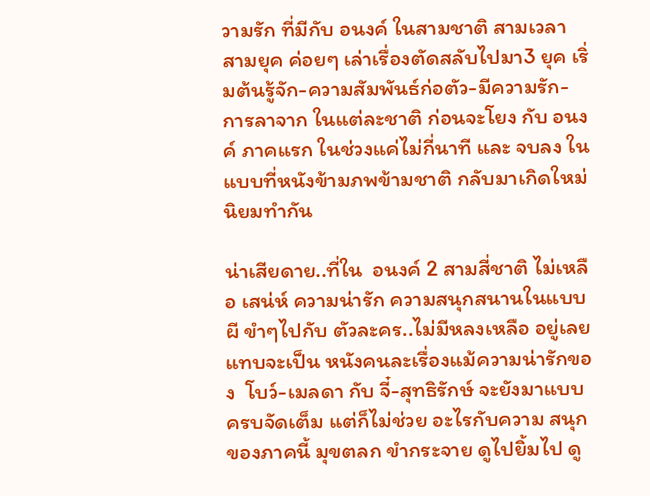วามรัก ที่มีกับ อนงค์ ในสามชาติ สามเวลา สามยุค ค่อยๆ เล่าเรื่องตัดสลับไปมา3 ยุค เริ่มต้นรู้จัก-ความสัมพันธ์ก่อตัว-มีความรัก-การลาจาก ในแต่ละชาติ ก่อนจะโยง กับ อนงค์ ภาคแรก ในช่วงแค่ไม่กี่นาที และ จบลง ในแบบที่หนังข้ามภพข้ามชาติ กลับมาเกิดใหม่นิยมทำกัน

น่าเสียดาย..ที่ใน  อนงค์ 2 สามสี่ชาติ ไม่เหลือ เสน่ห์ ความน่ารัก ความสนุกสนานในแบบผี ขำๆไปกับ ตัวละคร..ไม่มีหลงเหลือ อยู่เลย แทบจะเป็น หนังคนละเรื่องแม้ความน่ารักของ  โบว์-เมลดา กับ จี๋-สุทธิรักษ์ จะยังมาแบบครบจัดเต็ม แต่ก็ไม่ช่วย อะไรกับความ สนุกของภาคนี้ มุขตลก ขำกระจาย ดูไปยิ้มไป ดู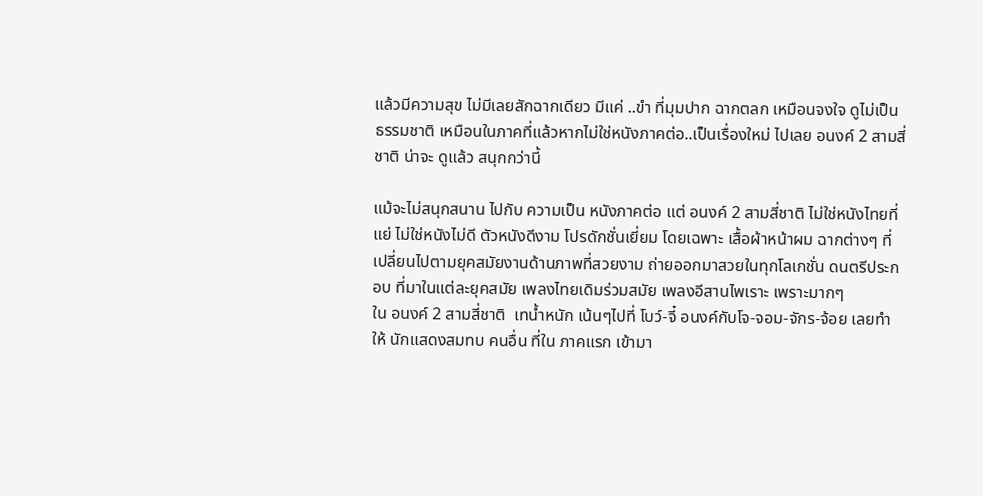แล้วมีความสุข ไม่มีเลยสักฉากเดียว มีแค่ ..ขำ ที่มุมปาก ฉากตลก เหมือนจงใจ ดูไม่เป็น ธรรมชาติ เหมือนในภาคที่แล้วหากไม่ใช่หนังภาคต่อ..เป็นเรื่องใหม่ ไปเลย อนงค์ 2 สามสี่ชาติ น่าจะ ดูแล้ว สนุกกว่านี้

แม้จะไม่สนุกสนาน ไปกับ ความเป็น หนังภาคต่อ แต่ อนงค์ 2 สามสี่ชาติ ไม่ใช่หนังไทยที่แย่ ไม่ใช่หนังไม่ดี ตัวหนังดีงาม โปรดักชั่นเยี่ยม โดยเฉพาะ เสื้อผ้าหน้าผม ฉากต่างๆ ที่เปลี่ยนไปตามยุคสมัยงานด้านภาพที่สวยงาม ถ่ายออกมาสวยในทุกโลเกชั่น ดนตรีประกอบ ที่มาในแต่ละยุคสมัย เพลงไทยเดิมร่วมสมัย เพลงอีสานไพเราะ เพราะมากๆ
ใน อนงค์ 2 สามสี่ชาติ  เทน้ำหนัก เน้นๆไปที่ โบว์-จี๋ อนงค์กับโจ-จอม-จักร-จ้อย เลยทำให้ นักแสดงสมทบ คนอื่น ที่ใน ภาคแรก เข้ามา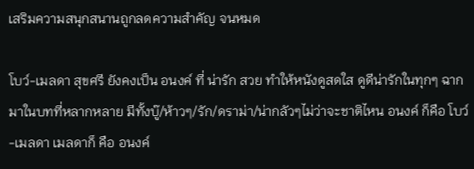เสริมความสนุกสนานถูกลดความสำคัญ จนหมด

โบว์-เมลดา สุขศรี ยังคงเป็น อนงค์ ที่ น่ารัก สวย ทำให้หนังดูสดใส ดูดีน่ารักในทุกๆ ฉาก มาในบทที่หลากหลาย มีทั้งบู๊/ห้าวๆ/รัก/ดราม่า/น่ากลัวๆไม่ว่าจะชาติไหน อนงค์ ก็คือ โบว์-เมลดา เมลดาก็ คือ อนงค์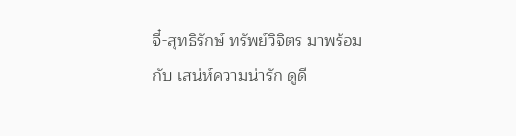จี๋-สุทธิรักษ์ ทรัพย์วิจิตร มาพร้อมกับ เสน่ห์ความน่ารัก ดูดี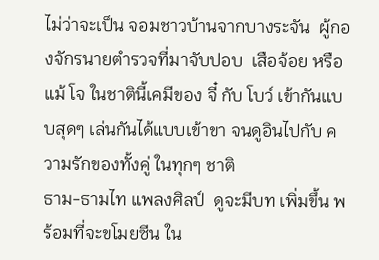ไม่ว่าจะเป็น จอมชาวบ้านจากบางระจัน  ผู้กองจักรนายตำรวจที่มาจับปอบ  เสือจ้อย หรือแม้ โจ ในชาตินี้เคมีของ จี๋ กับ โบว์ เข้ากันแบบสุดๆ เล่นกันได้แบบเข้าขา จนดูอินไปกับ ความรักของทั้งคู่ ในทุกๆ ชาติ
ธาม-ธามไท แพลงศิลป์  ดูจะมีบท เพิ่มขึ้น พร้อมที่จะขโมยซีน ใน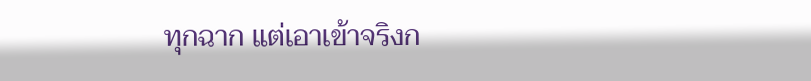ทุกฉาก แต่เอาเข้าจริงก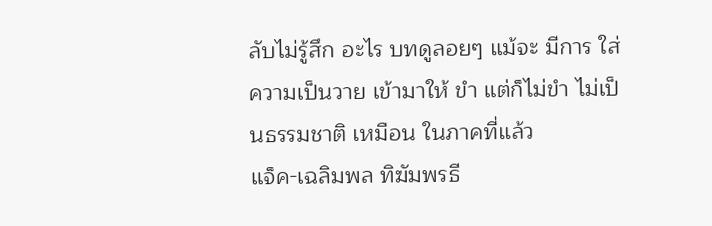ลับไม่รู้สึก อะไร บทดูลอยๆ แม้จะ มีการ ใส่ความเป็นวาย เข้ามาให้ ขำ แต่ก็ไม่ขำ ไม่เป็นธรรมชาติ เหมือน ในภาคที่แล้ว
แจ็ค-เฉลิมพล ทิฆัมพรธี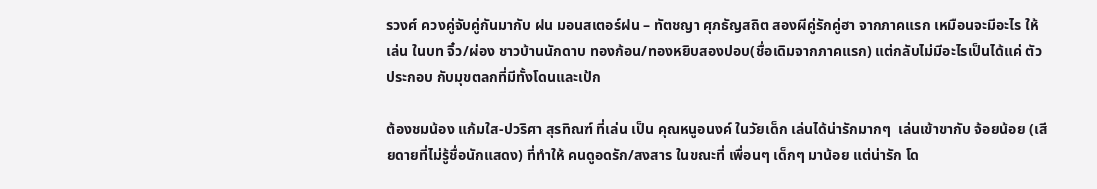รวงศ์ ควงคู่จับคู่กันมากับ ฝน มอนสเตอร์ฝน – ทัตชญา ศุภธัญสถิต สองผีคู่รักคู่ฮา จากภาคแรก เหมือนจะมีอะไร ให้เล่น ในบท จิ๋ว/ผ่อง ชาวบ้านนักดาบ ทองก้อน/ทองหยิบสองปอบ(ชื่อเดิมจากภาคแรก) แต่กลับไม่มีอะไรเป็นได้แค่ ตัวประกอบ กับมุขตลกที่มีทั้งโดนและเป้ก

ต้องชมน้อง แก้มใส-ปวริศา สุรทิณฑ์ ที่เล่น เป็น คุณหนูอนงค์ ในวัยเด็ก เล่นได้น่ารักมากๆ  เล่นเข้าขากับ จ้อยน้อย (เสียดายที่ไม่รู้ชื่อนักแสดง) ที่ทำให้ คนดูอดรัก/สงสาร ในขณะที่ เพื่อนๆ เด็กๆ มาน้อย แต่น่ารัก โด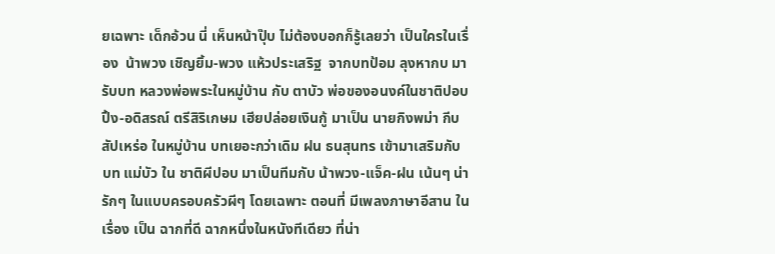ยเฉพาะ เด็กอ้วน นี่ เห็นหน้าปุ๊บ ไม่ต้องบอกก็รู้เลยว่า เป็นใครในเรื่อง  น้าพวง เชิญยิ้ม-พวง แห้วประเสริฐ  จากบทป้อม ลุงหากบ มารับบท หลวงพ่อพระในหมู่บ้าน กับ ตาบัว พ่อของอนงค์ในชาติปอบ ปิ้ง-อดิสรณ์ ตรีสิริเกษม เฮียปล่อยเงินกู้ มาเป็น นายกิงพม่า กีบ สัปเหร่อ ในหมู่บ้าน บทเยอะกว่าเดิม ฝน ธนสุนทร เข้ามาเสริมกับบท แม่บัว ใน ชาติผีปอบ มาเป็นทีมกับ น้าพวง-แจ็ค-ฝน เน้นๆ น่ารักๆ ในแบบครอบครัวผีๆ โดยเฉพาะ ตอนที่ มีเพลงภาษาอีสาน ในเรื่อง เป็น ฉากที่ดี ฉากหนึ่งในหนังทีเดียว ที่น่า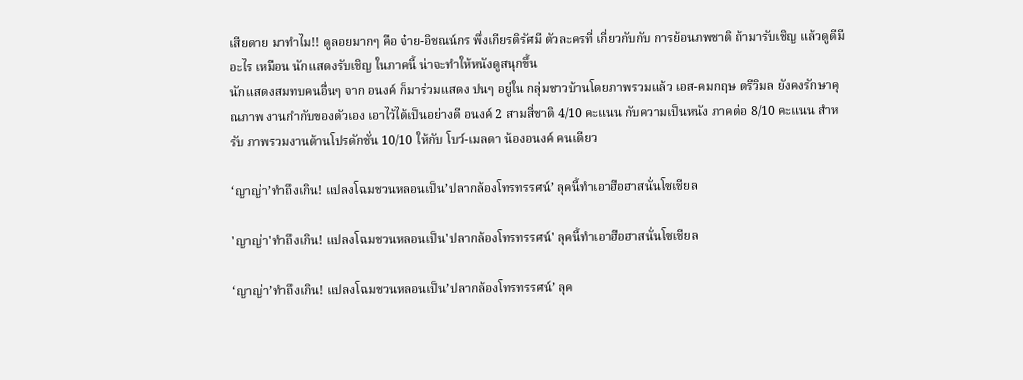เสียดาย มาทำไม!! ดูลอยมากๆ คือ จ๋าย-อิชณน์กร พึ่งเกียรติรัศมี ตัวละครที่ เกี่ยวกับกับ การย้อนภพชาติ ถ้ามารับเชิญ แล้วดูดีมีอะไร เหมือน นักแสดงรับเชิญ ในภาคนี้ น่าจะทำให้หนังดูสนุกขึ้น
นักแสดงสมทบคนอื่นๆ จาก อนงค์ ก็มาร่วมแสดง ปนๆ อยู่ใน กลุ่มชาวบ้านโดยภาพรวมแล้ว เอส-คมกฤษ ตรีวิมล ยังคงรักษาคุณภาพ งานกำกับของตัวเอง เอาไว้ได้เป็นอย่างดี อนงค์ 2 สามสี่ชาติ 4/10 คะแนน กับความเป็นหนัง ภาคต่อ 8/10 คะแนน สำหรับ ภาพรวมงานด้านโปรดักชั่น 10/10 ให้กับ โบว์-เมลดา น้องอนงค์ คนเดียว

‘ญาญ่า’ทำถึงเกิน! แปลงโฉมชวนหลอนเป็น’ปลากล้องโทรทรรศน์’ ลุคนี้ทำเอาฮือฮาสนั่นโซเชียล

'ญาญ่า'ทำถึงเกิน! แปลงโฉมชวนหลอนเป็น'ปลากล้องโทรทรรศน์' ลุคนี้ทำเอาฮือฮาสนั่นโซเชียล

‘ญาญ่า’ทำถึงเกิน! แปลงโฉมชวนหลอนเป็น’ปลากล้องโทรทรรศน์’ ลุค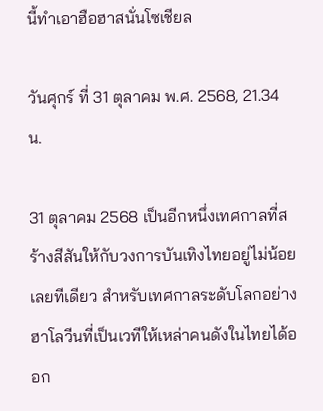นี้ทำเอาฮือฮาสนั่นโซเชียล

วันศุกร์ ที่ 31 ตุลาคม พ.ศ. 2568, 21.34 น.

31 ตุลาคม 2568 เป็นอีกหนึ่งเทศกาลที่สร้างสีสันให้กับวงการบันเทิงไทยอยู่ไม่น้อยเลยทีเดียว สำหรับเทศกาลระดับโลกอย่างฮาโลวีนที่เป็นเวทีให้เหล่าคนดังในไทยได้ออก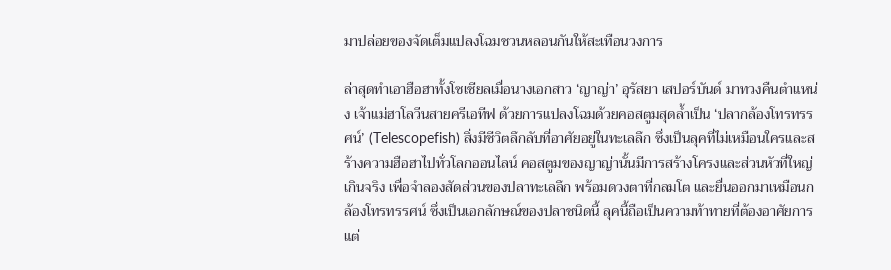มาปล่อยของจัดเต็มแปลงโฉมชวนหลอนกันให้สะเทือนวงการ

ล่าสุดทำเอาฮือฮาทั้งโซเชียลเมื่อนางเอกสาว ‘ญาญ่า’ อุรัสยา เสปอร์บันด์ มาทวงคืนตำแหน่ง เจ้าแม่ฮาโลวีนสายครีเอทีฟ ด้วยการแปลงโฉมด้วยคอสตูมสุดล้ำเป็น ‘ปลากล้องโทรทรรศน์’ (Telescopefish) สิ่งมีชีวิตลึกลับที่อาศัยอยู่ในทะเลลึก ซึ่งเป็นลุคที่ไม่เหมือนใครและสร้างความฮือฮาไปทั่วโลกออนไลน์ คอสตูมของญาญ่านั้นมีการสร้างโครงและส่วนหัวที่ใหญ่เกินจริง เพื่อจำลองสัดส่วนของปลาทะเลลึก พร้อมดวงตาที่กลมโต และยื่นออกมาเหมือนกล้องโทรทรรศน์ ซึ่งเป็นเอกลักษณ์ของปลาชนิดนี้ ลุคนี้ถือเป็นความท้าทายที่ต้องอาศัยการแต่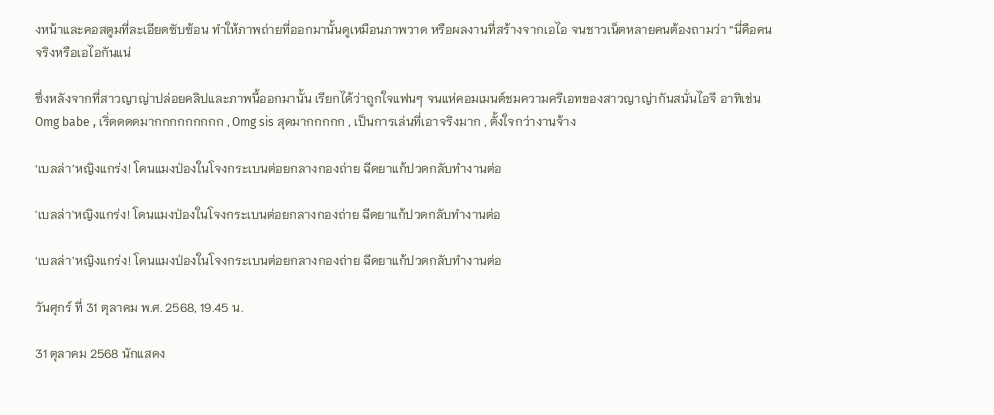งหน้าและคอสตูมที่ละเอียดซับซ้อน ทำให้ภาพถ่ายที่ออกมานั้นดูเหมือนภาพวาด หรือผลงานที่สร้างจากเอไอ จนชาวเน็ตหลายคนต้องถามว่า “นี่คือคนจริงหรือเอไอกันแน่

ซึ่งหลังจากที่สาวญาญ่าปล่อยคลิปและภาพนี้ออกมานั้น เรียกได้ว่าถูกใจแฟนๆ จนแห่คอมเมนต์ชมความครีเอทของสาวญาญ่ากันสนั่นไอจี อาทิเช่น Omg babe , เริ่ดดดดมากกกกกกกกก , Omg sis สุดมากกกกก , เป็นการเล่นที่เอาจริงมาก , ตั้งใจกว่างานจ้าง

‘เบลล่า’หญิงแกร่ง! โดนแมงป่องในโจงกระเบนต่อยกลางกองถ่าย ฉีดยาแก้ปวดกลับทำงานต่อ

'เบลล่า'หญิงแกร่ง! โดนแมงป่องในโจงกระเบนต่อยกลางกองถ่าย ฉีดยาแก้ปวดกลับทำงานต่อ

‘เบลล่า’หญิงแกร่ง! โดนแมงป่องในโจงกระเบนต่อยกลางกองถ่าย ฉีดยาแก้ปวดกลับทำงานต่อ

วันศุกร์ ที่ 31 ตุลาคม พ.ศ. 2568, 19.45 น.

31 ตุลาคม 2568 นักแสดง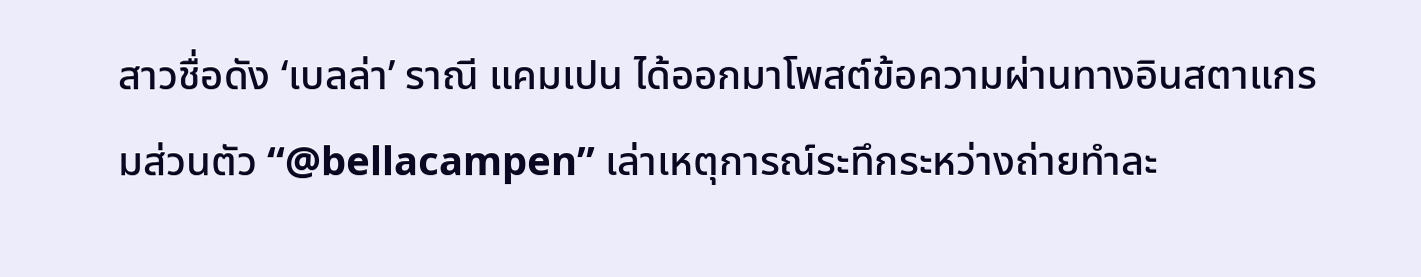สาวชื่อดัง ‘เบลล่า’ ราณี แคมเปน ได้ออกมาโพสต์ข้อความผ่านทางอินสตาแกรมส่วนตัว “@bellacampen” เล่าเหตุการณ์ระทึกระหว่างถ่ายทำละ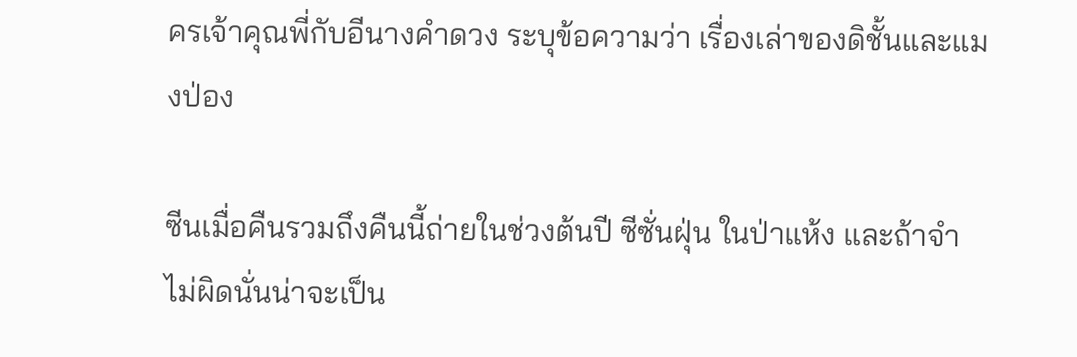ครเจ้าคุณพี่กับอีนางคำดวง ระบุข้อความว่า เรื่องเล่าของดิชั้นและแมงป่อง

ซีนเมื่อคืนรวมถึงคืนนี้ถ่ายในช่วงต้นปี ซีซั่นฝุ่น ในป่าแห้ง และถ้าจำไม่ผิดนั่นน่าจะเป็น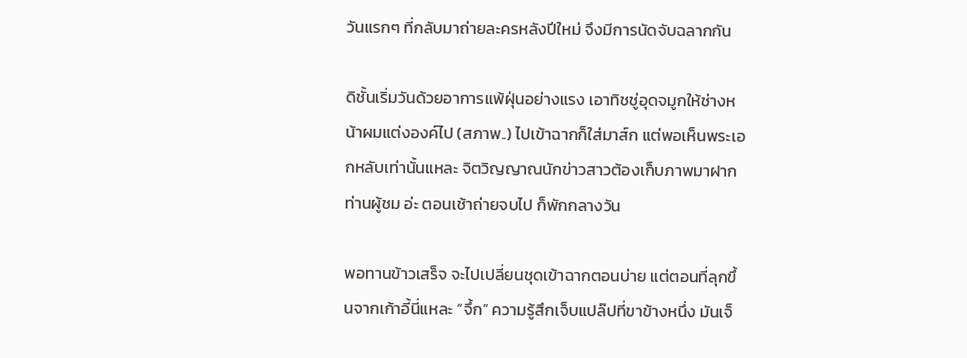วันแรกๆ ที่กลับมาถ่ายละครหลังปีใหม่ จึงมีการนัดจับฉลากกัน

ดิชั้นเริ่มวันด้วยอาการแพ้ฝุ่นอย่างแรง เอาทิชชู่อุดจมูกให้ช่างหน้าผมแต่งองค์ไป (สภาพ..) ไปเข้าฉากก็ใส่มาส์ก แต่พอเห็นพระเอกหลับเท่านั้นแหละ จิตวิญญาณนักข่าวสาวต้องเก็บภาพมาฝากท่านผู้ชม อ่ะ ตอนเช้าถ่ายจบไป ก็พักกลางวัน

พอทานข้าวเสร็จ จะไปเปลี่ยนชุดเข้าฉากตอนบ่าย แต่ตอนที่ลุกขึ้นจากเก้าอี้นี่แหละ “จึ้ก” ความรู้สึกเจ็บแปล๊ปที่ขาข้างหนึ่ง มันเจ็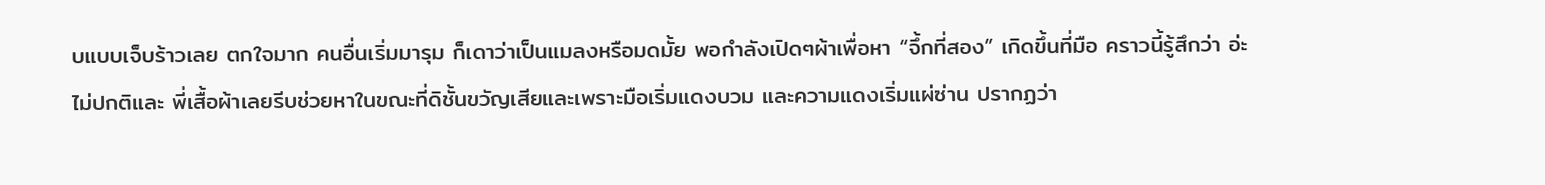บแบบเจ็บร้าวเลย ตกใจมาก คนอื่นเริ่มมารุม ก็เดาว่าเป็นแมลงหรือมดมั้ย พอกำลังเปิดๆผ้าเพื่อหา “จึ้กที่สอง” เกิดขึ้นที่มือ คราวนี้รู้สึกว่า อ่ะ ไม่ปกติและ พี่เสื้อผ้าเลยรีบช่วยหาในขณะที่ดิชั้นขวัญเสียและเพราะมือเริ่มแดงบวม และความแดงเริ่มแผ่ซ่าน ปรากฏว่า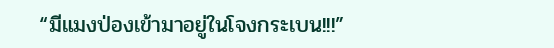“มีแมงป่องเข้ามาอยู่ในโจงกระเบน!!!”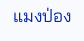แมงป่อง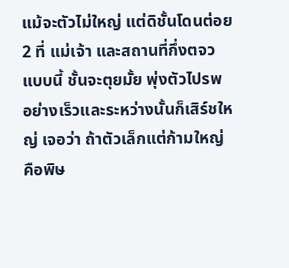แม้จะตัวไม่ใหญ่ แต่ดิชั้นโดนต่อย 2 ที่ แม่เจ้า และสถานที่กึ่งตจวแบบนี้ ชั้นจะตุยมั้ย พุ่งตัวไปรพ อย่างเร็วและระหว่างนั้นก็เสิร์ชใหญ่ เจอว่า ถ้าตัวเล็กแต่ก้ามใหญ่ คือพิษ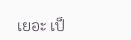เยอะ เป็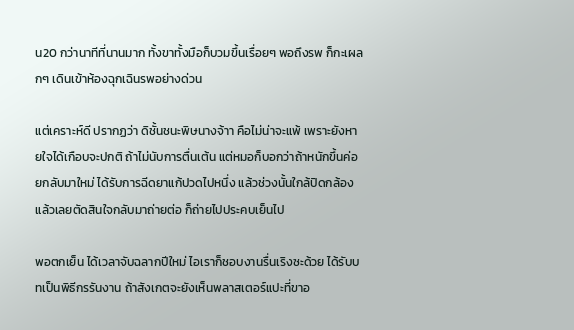น20 กว่านาทีที่นานมาก ทั้งขาทั้งมือก็บวมขึ้นเรื่อยๆ พอถึงรพ ก็กะเผลกๆ เดินเข้าห้องฉุกเฉินรพอย่างด่วน

แต่เคราะห์ดี ปรากฏว่า ดิชั้นชนะพิษนางจ้าา คือไม่น่าจะแพ้ เพราะยังหายใจได้เกือบจะปกติ ถ้าไม่นับการตื่นเต้น แต่หมอก็บอกว่าถ้าหนักขึ้นค่อยกลับมาใหม่ ได้รับการฉีดยาแก้ปวดไปหนึ่ง แล้วช่วงนั้นใกล้ปิดกล้องแล้วเลยตัดสินใจกลับมาถ่ายต่อ ก็ถ่ายไปประคบเย็นไป

พอตกเย็น ได้เวลาจับฉลากปีใหม่ ไอเราก็ชอบงานรื่นเริงซะด้วย ได้รับบทเป็นพิธีกรรันงาน ถ้าสังเกตจะยังเห็นพลาสเตอร์แปะที่ขาอ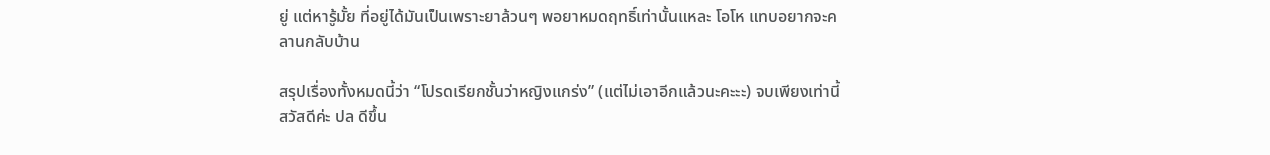ยู่ แต่หารู้มั้ย ที่อยู่ได้มันเป็นเพราะยาล้วนๆ พอยาหมดฤทธิ์เท่านั้นแหละ โอโห แทบอยากจะคลานกลับบ้าน

สรุปเรื่องทั้งหมดนี้ว่า “โปรดเรียกชั้นว่าหญิงแกร่ง” (แต่ไม่เอาอีกแล้วนะคะะะ) จบเพียงเท่านี้ สวัสดีค่ะ ปล ดีขึ้น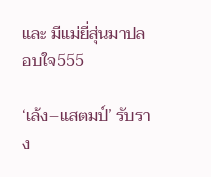และ มีแม่ยี่สุ่นมาปลอบใจ555

‘เล้ง–แสตมป์’ รับราง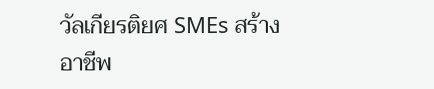วัลเกียรติยศ SMEs สร้างอาชีพ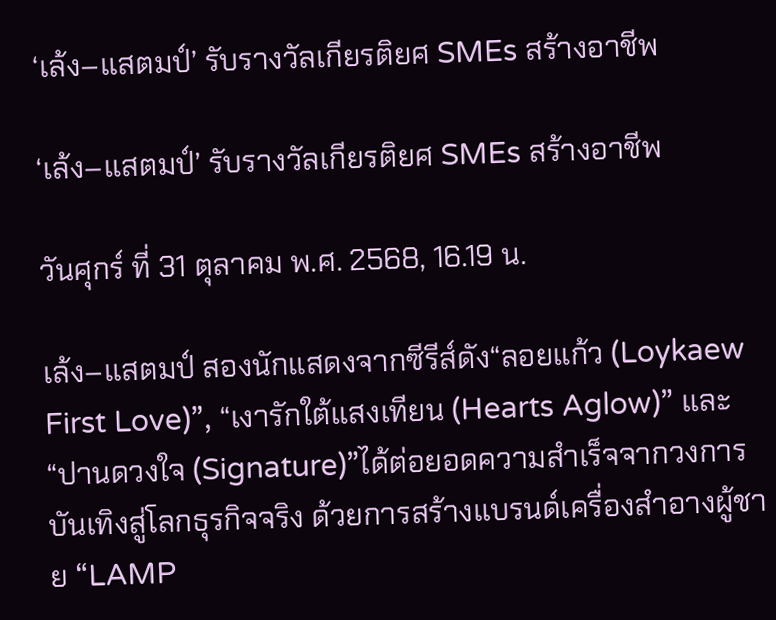‘เล้ง–แสตมป์’ รับรางวัลเกียรติยศ SMEs สร้างอาชีพ

‘เล้ง–แสตมป์’ รับรางวัลเกียรติยศ SMEs สร้างอาชีพ

วันศุกร์ ที่ 31 ตุลาคม พ.ศ. 2568, 16.19 น.

เล้ง–แสตมป์ สองนักแสดงจากซีรีส์ดัง“ลอยแก้ว (Loykaew First Love)”, “เงารักใต้แสงเทียน (Hearts Aglow)” และ “ปานดวงใจ (Signature)”ได้ต่อยอดความสำเร็จจากวงการบันเทิงสู่โลกธุรกิจจริง ด้วยการสร้างแบรนด์เครื่องสำอางผู้ชาย “LAMP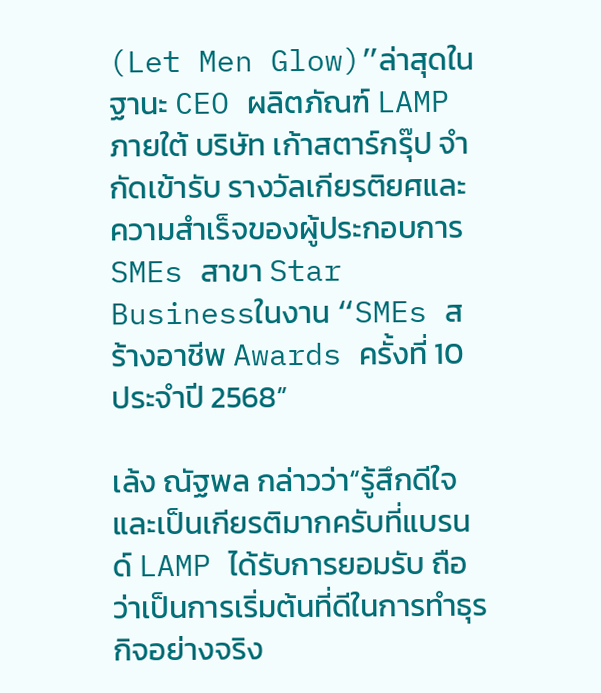(Let Men Glow)”ล่าสุดในฐานะ CEO ผลิตภัณฑ์ LAMP ภายใต้ บริษัท เก้าสตาร์กรุ๊ป จำกัดเข้ารับ รางวัลเกียรติยศและความสำเร็จของผู้ประกอบการ SMEs สาขา Star Businessในงาน “SMEs สร้างอาชีพ Awards ครั้งที่ 10 ประจำปี 2568”

เล้ง ณัฐพล กล่าวว่า“รู้สึกดีใจและเป็นเกียรติมากครับที่แบรนด์ LAMP ได้รับการยอมรับ ถือว่าเป็นการเริ่มต้นที่ดีในการทำธุรกิจอย่างจริง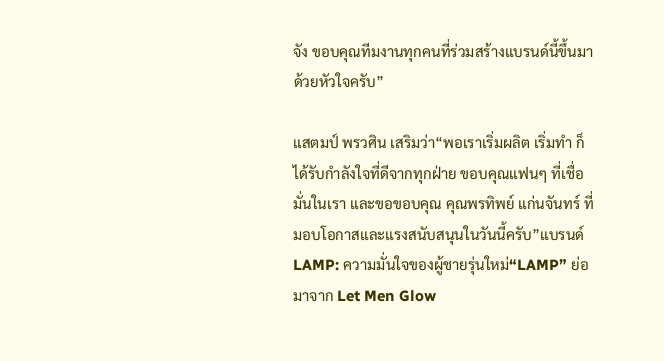จัง ขอบคุณทีมงานทุกคนที่ร่วมสร้างแบรนด์นี้ขึ้นมาด้วยหัวใจครับ”

แสตมป์ พรวศิน เสริมว่า“พอเราเริ่มผลิต เริ่มทำ ก็ได้รับกำลังใจที่ดีจากทุกฝ่าย ขอบคุณแฟนๆ ที่เชื่อมั่นในเรา และขอขอบคุณ คุณพรทิพย์ แก่นจันทร์ ที่มอบโอกาสและแรงสนับสนุนในวันนี้ครับ”แบรนด์ LAMP: ความมั่นใจของผู้ชายรุ่นใหม่“LAMP” ย่อมาจาก Let Men Glow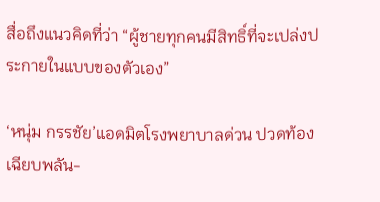สื่อถึงแนวคิดที่ว่า “ผู้ชายทุกคนมีสิทธิ์ที่จะเปล่งประกายในแบบของตัวเอง”

‘หนุ่ม กรรชัย’แอดมิตโรงพยาบาลด่วน ปวดท้องเฉียบพลัน-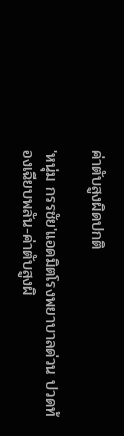ค่าตับสูงผิดปกติ

'หนุ่ม กรรชัย'แอดมิตโรงพยาบาลด่วน ปวดท้องเฉียบพลัน-ค่าตับสูงผิ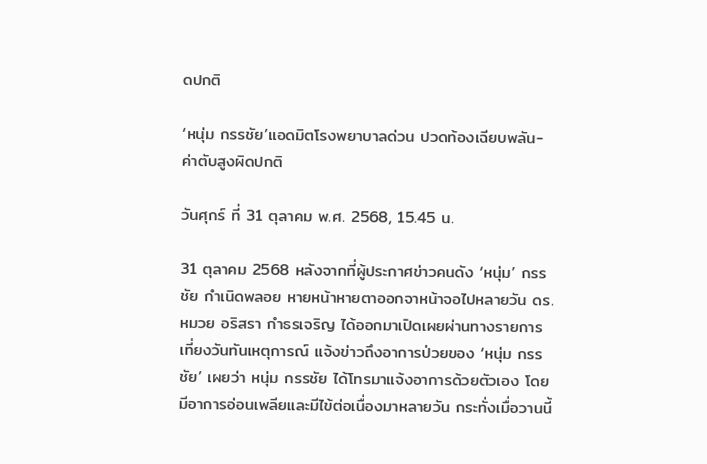ดปกติ

‘หนุ่ม กรรชัย’แอดมิตโรงพยาบาลด่วน ปวดท้องเฉียบพลัน-ค่าตับสูงผิดปกติ

วันศุกร์ ที่ 31 ตุลาคม พ.ศ. 2568, 15.45 น.

31 ตุลาคม 2568 หลังจากที่ผู้ประกาศข่าวคนดัง ‘หนุ่ม’ กรรชัย กำเนิดพลอย หายหน้าหายตาออกจาหน้าจอไปหลายวัน ดร.หมวย อริสรา กำธรเจริญ ได้ออกมาเปิดเผยผ่านทางรายการ เที่ยงวันทันเหตุการณ์ แจ้งข่าวถึงอาการป่วยของ ‘หนุ่ม กรรชัย’ เผยว่า หนุ่ม กรรชัย ได้โทรมาแจ้งอาการด้วยตัวเอง โดยมีอาการอ่อนเพลียและมีไข้ต่อเนื่องมาหลายวัน กระทั่งเมื่อวานนี้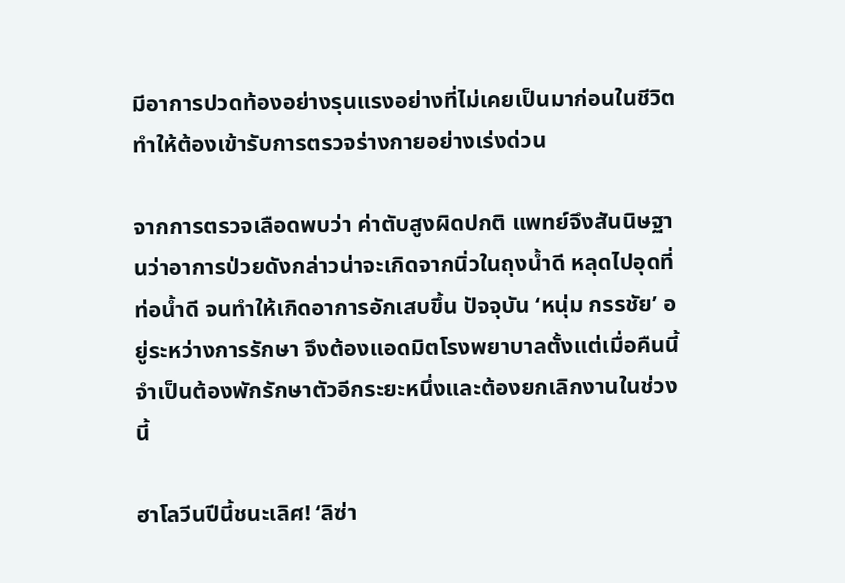มีอาการปวดท้องอย่างรุนแรงอย่างที่ไม่เคยเป็นมาก่อนในชีวิต ทำให้ต้องเข้ารับการตรวจร่างกายอย่างเร่งด่วน

จากการตรวจเลือดพบว่า ค่าตับสูงผิดปกติ แพทย์จึงสันนิษฐานว่าอาการป่วยดังกล่าวน่าจะเกิดจากนิ่วในถุงน้ำดี หลุดไปอุดที่ท่อน้ำดี จนทำให้เกิดอาการอักเสบขึ้น ปัจจุบัน ‘หนุ่ม กรรชัย’ อยู่ระหว่างการรักษา จึงต้องแอดมิตโรงพยาบาลตั้งแต่เมื่อคืนนี้จำเป็นต้องพักรักษาตัวอีกระยะหนึ่งและต้องยกเลิกงานในช่วงนี้

ฮาโลวีนปีนี้ชนะเลิศ! ‘ลิซ่า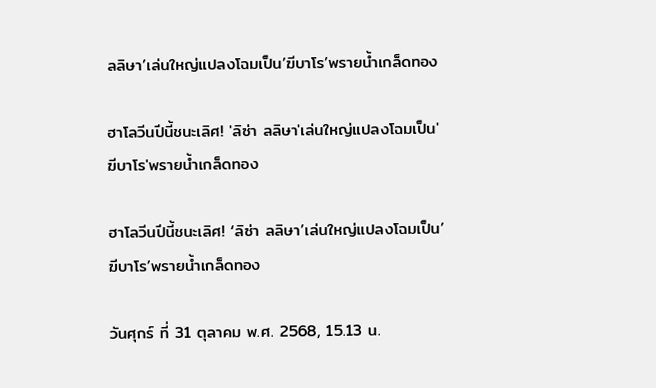ลลิษา’เล่นใหญ่แปลงโฉมเป็น’ฆีบาโร’พรายน้ำเกล็ดทอง

ฮาโลวีนปีนี้ชนะเลิศ! 'ลิซ่า ลลิษา'เล่นใหญ่แปลงโฉมเป็น'ฆีบาโร'พรายน้ำเกล็ดทอง

ฮาโลวีนปีนี้ชนะเลิศ! ‘ลิซ่า ลลิษา’เล่นใหญ่แปลงโฉมเป็น’ฆีบาโร’พรายน้ำเกล็ดทอง

วันศุกร์ ที่ 31 ตุลาคม พ.ศ. 2568, 15.13 น.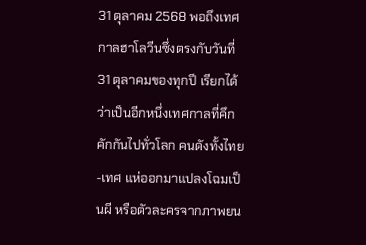31 ตุลาคม 2568 พอถึงเทศกาลฮาโลวีนซึ่งตรงกับวันที่ 31 ตุลาคมของทุกปี เรียกได้ว่าเป็นอีกหนึ่งเทศกาลที่คึกคักกันไปทั่วโลก คนดังทั้งไทย-เทศ แห่ออกมาแปลงโฉมเป็นผี หรือตัวละครจากภาพยน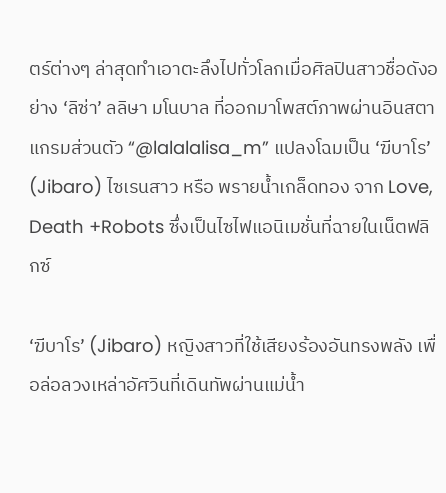ตร์ต่างๆ ล่าสุดทำเอาตะลึงไปทั่วโลกเมื่อศิลปินสาวชื่อดังอย่าง ‘ลิซ่า’ ลลิษา มโนบาล ที่ออกมาโพสต์ภาพผ่านอินสตาแกรมส่วนตัว “@lalalalisa_m” แปลงโฉมเป็น ‘ฆีบาโร’ (Jibaro) ไซเรนสาว หรือ พรายน้ำเกล็ดทอง จาก Love, Death +Robots ซึ่งเป็นไซไฟแอนิเมชั่นที่ฉายในเน็ตฟลิกซ์

‘ฆีบาโร’ (Jibaro) หญิงสาวที่ใช้เสียงร้องอันทรงพลัง เพื่อล่อลวงเหล่าอัศวินที่เดินทัพผ่านแม่น้ำ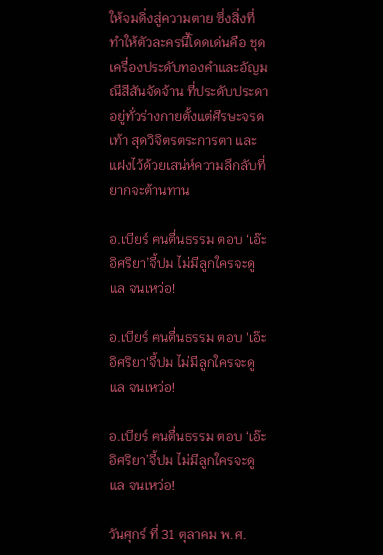ให้จมดิ่งสู่ความตาย ซึ่งสิ่งที่ทำให้ตัวละครนี้โดดเด่นคือ ชุดเครื่องประดับทองคำและอัญมณีสีสันจัดจ้าน ที่ประดับประดาอยู่ทั่วร่างกายตั้งแต่ศีรษะจรดเท้า สุดวิจิตรตระการตา และแฝงไว้ด้วยเสน่ห์ความลึกลับที่ยากจะต้านทาน

อ.เบียร์ ฅนตื่นธรรม ตอบ ‘เอ๊ะ อิศริยา’จี้ปม ไม่มีลูกใครจะดูแล จนเหว่อ!

อ.เบียร์ ฅนตื่นธรรม ตอบ 'เอ๊ะ อิศริยา'จี้ปม ไม่มีลูกใครจะดูแล จนเหว่อ!

อ.เบียร์ ฅนตื่นธรรม ตอบ ‘เอ๊ะ อิศริยา’จี้ปม ไม่มีลูกใครจะดูแล จนเหว่อ!

วันศุกร์ ที่ 31 ตุลาคม พ.ศ.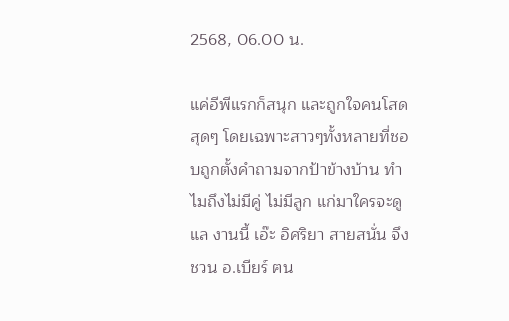2568, 06.00 น.

แค่อีพีแรกก็สนุก และถูกใจคนโสดสุดๆ โดยเฉพาะสาวๆทั้งหลายที่ชอบถูกตั้งคำถามจากป้าข้างบ้าน ทำไมถึงไม่มีคู่ ไม่มีลูก แก่มาใครจะดูแล งานนี้ เอ๊ะ อิศริยา สายสนั่น จึงชวน อ.เบียร์ ฅน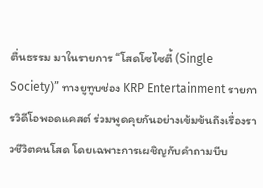ตื่นธรรม มาในรายการ “โสดโซไซตี้ (Single Society)” ทางยูทูบช่อง KRP Entertainment รายการวิดีโอพอดแคสต์ ร่วมพูดคุยกันอย่างเข้มข้นถึงเรื่องราวชีวิตคนโสด โดยเฉพาะการเผชิญกับคำถามบีบ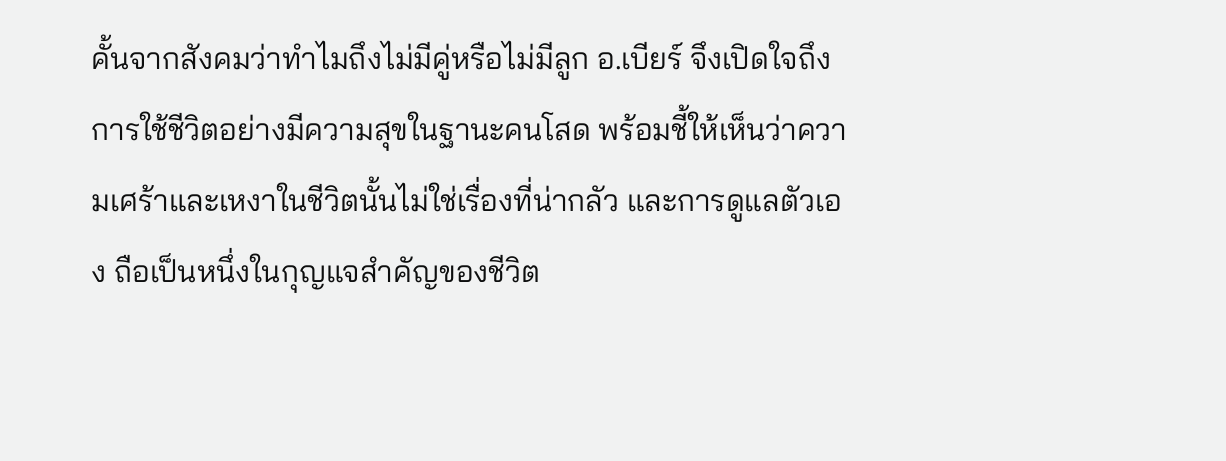คั้นจากสังคมว่าทำไมถึงไม่มีคู่หรือไม่มีลูก อ.เบียร์ จึงเปิดใจถึงการใช้ชีวิตอย่างมีความสุขในฐานะคนโสด พร้อมชี้ให้เห็นว่าความเศร้าและเหงาในชีวิตนั้นไม่ใช่เรื่องที่น่ากลัว และการดูแลตัวเอง ถือเป็นหนึ่งในกุญแจสำคัญของชีวิต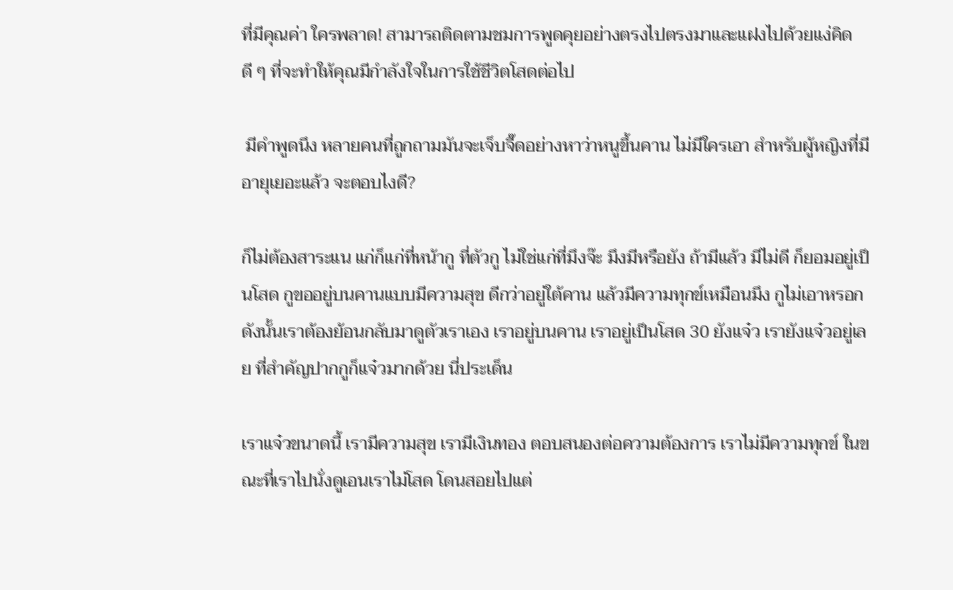ที่มีคุณค่า ใครพลาด! สามารถติดตามชมการพูดคุยอย่างตรงไปตรงมาและแฝงไปด้วยแง่คิดดี ๆ ที่จะทำให้คุณมีกำลังใจในการใช้ชีวิตโสดต่อไป

 มีคำพูดนึง หลายคนที่ถูกถามมันจะเจ็บจี๊ดอย่างหาว่าหนูขึ้นคาน ไม่มีใครเอา สำหรับผู้หญิงที่มีอายุเยอะแล้ว จะตอบไงดี?

ก็ไม่ต้องสาระแน แก่ก็แก่ที่หน้ากู ที่ตัวกู ไม่ใช่แก่ที่มึงจ๊ะ มึงมีหรือยัง ถ้ามีแล้ว มีไม่ดี ก็ยอมอยู่เป็นโสด กูขออยู่บนคานแบบมีความสุข ดีกว่าอยู่ใต้คาน แล้วมีความทุกข์เหมือนมึง กูไม่เอาหรอก ดังนั้นเราต้องย้อนกลับมาดูตัวเราเอง เราอยู่บนคาน เราอยู่เป็นโสด 30 ยังแจ๋ว เรายังแจ๋วอยู่เลย ที่สำคัญปากกูก็แจ๋วมากด้วย นี่ประเด็น

เราแจ๋วขนาดนี้ เรามีความสุข เรามีเงินทอง ตอบสนองต่อความต้องการ เราไม่มีความทุกข์ ในขณะที่เราไปนั่งดูเอนเราไม่โสด โดนสอยไปแต่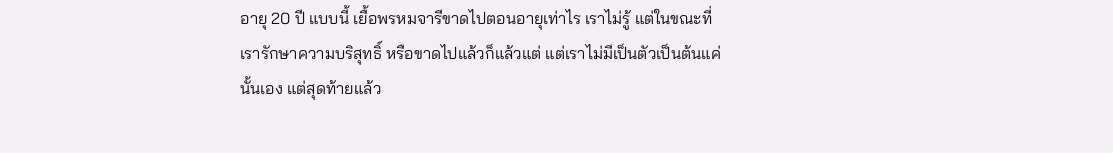อายุ 20 ปี แบบนี้ เยื้อพรหมจารีขาดไปตอนอายุเท่าไร เราไม่รู้ แต่ในขณะที่เรารักษาความบริสุทธิ์ หรือขาดไปแล้วก็แล้วแต่ แต่เราไม่มีเป็นตัวเป็นต้นแค่นั้นเอง แต่สุดท้ายแล้ว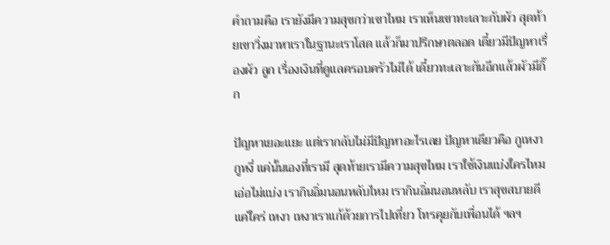คำถามคือ เรายังมีความสุขกว่าเขาไหม เราเห็นเขาทะเลาะกับผัว สุดท้ายเขาวิ่งมาหาเราในฐานะเราโสด แล้วก็มาปรึกษาตลอด เดี๋ยวมีปัญหาเรื่องผัว ลูก เรื่องเงินที่ดูแลครอบครัวไม่ได้ เดี๋ยวทะเลาะกันอีกแล้วผัวมีกิ๊ก

ปัญหาเยอะแยะ แต่เรากลับไม่มีปัญหาอะไรเลย ปัญหาเดียวคือ กูเหงา กูหงี่ แค่นั้นเองที่เรามี สุดท้ายเรามีความสุขไหม เราใช้เงินแบ่งใครไหม เอ่อไม่แบ่ง เรากินอิ่มนอนหลับไหม เรากินอิ่มนอนหลับ เราสุขสบายดี แค่ใคร่ เหงา เหงาเราแก้ด้วยการไปเที่ยว โทรคุยกับเพื่อนได้ ฯลฯ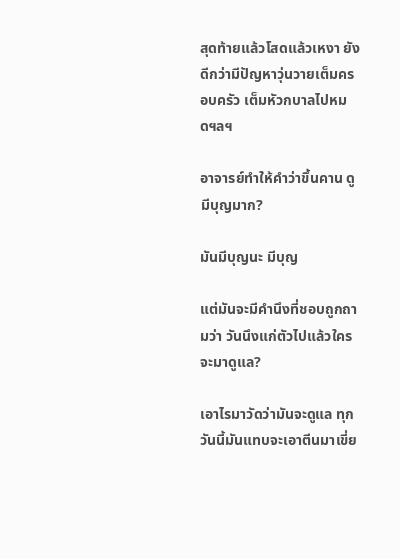สุดท้ายแล้วโสดแล้วเหงา ยังดีกว่ามีปัญหาวุ่นวายเต็มครอบครัว เต็มหัวกบาลไปหมดฯลฯ

อาจารย์ทำให้คำว่าขึ้นคาน ดูมีบุญมาก?

มันมีบุญนะ มีบุญ

แต่มันจะมีคำนึงที่ชอบถูกถามว่า วันนึงแก่ตัวไปแล้วใครจะมาดูแล?

เอาไรมาวัดว่ามันจะดูแล ทุกวันนี้มันแทบจะเอาตีนมาเขี่ย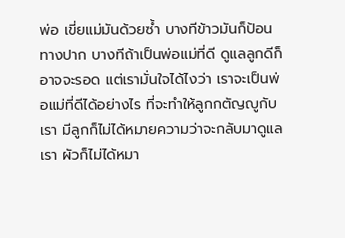พ่อ เขี่ยแม่มันด้วยซ้ำ บางทีข้าวมันก็ป้อนทางปาก บางทีถ้าเป็นพ่อแม่ที่ดี ดูแลลูกดีก็อาจจะรอด แต่เรามั่นใจได้ไงว่า เราจะเป็นพ่อแม่ที่ดีได้อย่างไร ที่จะทำให้ลูกกตัญญูกับเรา มีลูกก็ไม่ได้หมายความว่าจะกลับมาดูแลเรา ผัวก็ไม่ได้หมา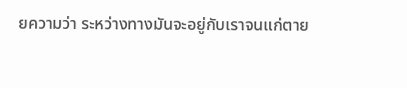ยความว่า ระหว่างทางมันจะอยู่กับเราจนแก่ตาย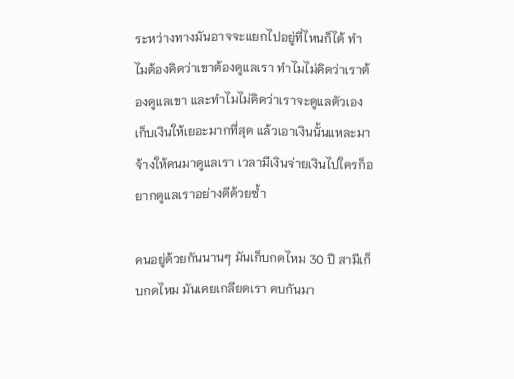ระหว่างทางมันอาจจะแยกไปอยู่ที่ไหนก็ได้ ทำไมต้องคิดว่าเขาต้องดูแลเรา ทำไมไม่คิดว่าเราต้องดูแลเขา และทำไมไม่คิดว่าเราจะดูแลตัวเอง เก็บเงินให้เยอะมากที่สุด แล้วเอาเงินนั้นแหละมาจ้างให้คนมาดูแลเรา เวลามีเงินจ่ายเงินไปใครก็อยากดูแลเราอย่างดีด้วยซ้ำ

คนอยู่ด้วยกันนานๆ มันเก็บกดไหม 30 ปี สามีเก็บกดไหม มันเคยเกลียดเรา คบกันมา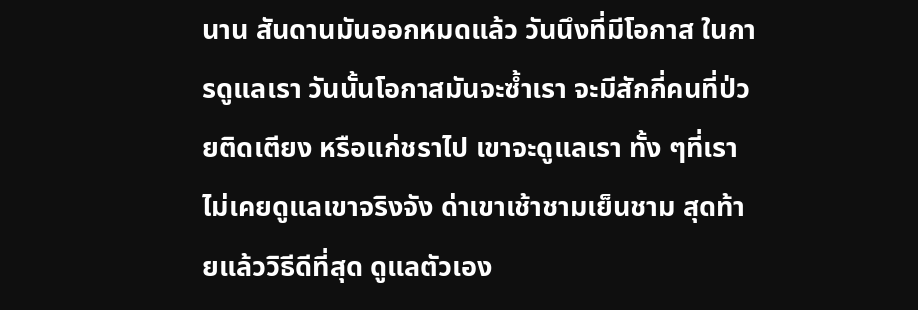นาน สันดานมันออกหมดแล้ว วันนึงที่มีโอกาส ในการดูแลเรา วันนั้นโอกาสมันจะซ้ำเรา จะมีสักกี่คนที่ป่วยติดเตียง หรือแก่ชราไป เขาจะดูแลเรา ทั้ง ๆที่เราไม่เคยดูแลเขาจริงจัง ด่าเขาเช้าชามเย็นชาม สุดท้ายแล้ววิธีดีที่สุด ดูแลตัวเอง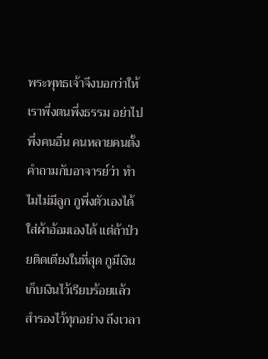พระพุทธเจ้าจึงบอกว่าให้เราพึ่งตนพึ่งธรรม อย่าไปพึ่งคนอื่น คนหลายคนตั้งคำถามกับอาจารย์ว่า ทำไมไม่มีลูก กูพึ่งตัวเองได้ ใส่ผ้าอ้อมเองได้ แต่ถ้าป่วยติดเตียงในที่สุด กูมีเงิน เก็บเงินไว้เรียบร้อยแล้ว สำรองไว้ทุกอย่าง ถึงเวลา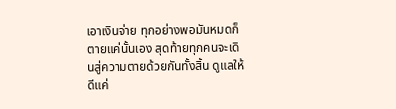เอาเงินจ่าย ทุกอย่างพอมันหมดก็ตายแค่นั้นเอง สุดท้ายทุกคนจะเดินสู่ความตายด้วยกันทั้งสิ้น ดูแลให้ดีแค่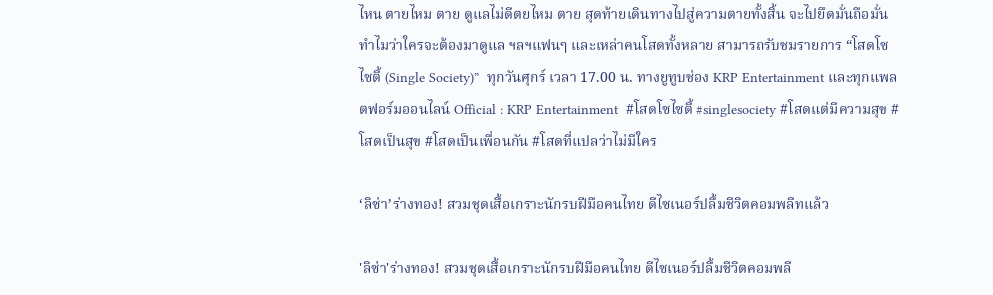ไหน ตายไหม ตาย ดูแลไม่ดีตยไหม ตาย สุดท้ายเดินทางไปสู่ความตายทั้งสิ้น จะไปยึดมั่นถือมั่นทำไมว่าใครจะต้องมาดูแล ฯลฯแฟนๆ และเหล่าคนโสดทั้งหลาย สามารถรับชมรายการ “โสดโซไซตี้ (Single Society)”  ทุกวันศุกร์ เวลา 17.00 น. ทางยูทูบช่อง KRP Entertainment และทุกแพลตฟอร์มออนไลน์ Official : KRP Entertainment  #โสดโซไซตี้ #singlesociety #โสดแต่มีความสุข #โสดเป็นสุข #โสดเป็นเพื่อนกัน #โสดที่แปลว่าไม่มีใคร

‘ลิซ่า’ร่างทอง! สวมชุดเสื้อเกราะนักรบฝีมือคนไทย ดีไซเนอร์ปลื้มชีวิตคอมพลีทแล้ว

'ลิซ่า'ร่างทอง! สวมชุดเสื้อเกราะนักรบฝีมือคนไทย ดีไซเนอร์ปลื้มชีวิตคอมพลี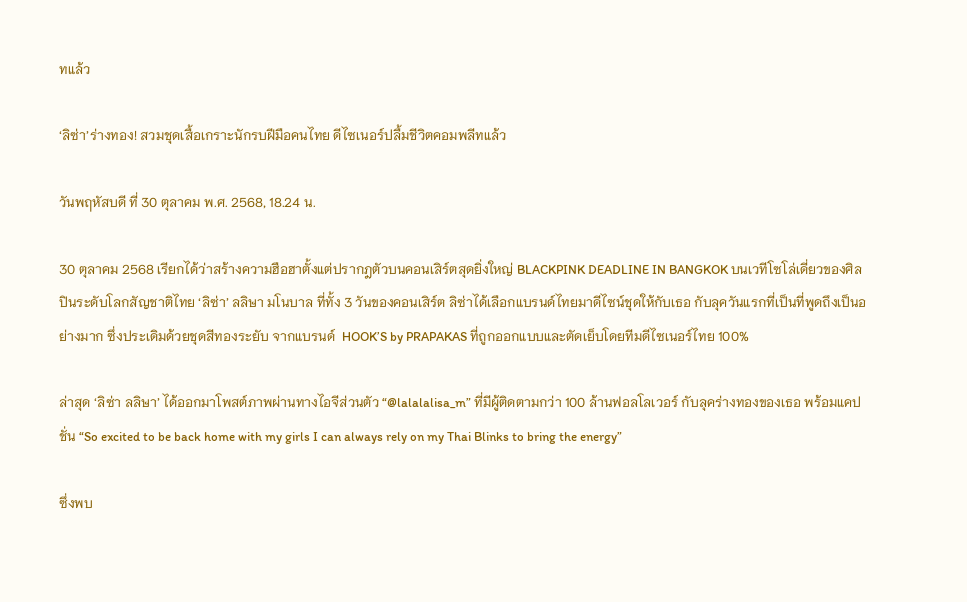ทแล้ว

‘ลิซ่า’ร่างทอง! สวมชุดเสื้อเกราะนักรบฝีมือคนไทย ดีไซเนอร์ปลื้มชีวิตคอมพลีทแล้ว

วันพฤหัสบดี ที่ 30 ตุลาคม พ.ศ. 2568, 18.24 น.

30 ตุลาคม 2568 เรียกได้ว่าสร้างความฮือฮาตั้งแต่ปรากฎตัวบนคอนเสิร์ตสุดยิ่งใหญ่ BLACKPINK DEADLINE IN BANGKOK บนเวทีโซโล่เดี่ยวของศิลปินระดับโลกสัญชาติไทย ‘ลิซ่า’ ลลิษา มโนบาล ที่ทั้ง 3 วันของคอนเสิร์ต ลิซ่าได้เลือกแบรนด์ไทยมาดีไซน์ชุดให้กับเธอ กับลุควันแรกที่เป็นที่พูดถึงเป็นอย่างมาก ซึ่งประเดิมด้วยชุดสีทองระยับ จากแบรนด์  HOOK’S by PRAPAKAS ที่ถูกออกแบบและตัดเย็บโดยทีมดีไซเนอร์ไทย 100%

ล่าสุด ‘ลิซ่า ลลิษา’ ได้ออกมาโพสต์ภาพผ่านทางไอจีส่วนตัว “@lalalalisa_m” ที่มีผู้ติดตามกว่า 100 ล้านฟอลโลเวอร์ กับลุคร่างทองของเธอ พร้อมแคปชั่น “So excited to be back home with my girls I can always rely on my Thai Blinks to bring the energy”

ซึ่งพบ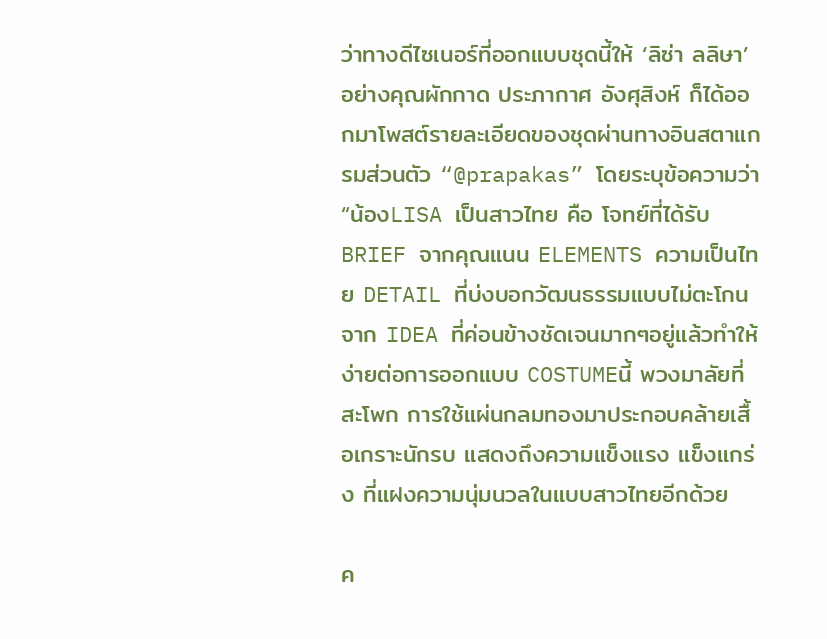ว่าทางดีไซเนอร์ที่ออกแบบชุดนี้ให้ ‘ลิซ่า ลลิษา’ อย่างคุณผักกาด ประภากาศ อังศุสิงห์ ก็ได้ออกมาโพสต์รายละเอียดของชุดผ่านทางอินสตาแกรมส่วนตัว “@prapakas” โดยระบุข้อความว่า “น้องLISA เป็นสาวไทย คือ โจทย์ที่ได้รับ BRIEF จากคุณแนน ELEMENTS ความเป็นไทย DETAIL ที่บ่งบอกวัฒนธรรมแบบไม่ตะโกน จาก IDEA ที่ค่อนข้างชัดเจนมากๆอยู่แล้วทำให้ง่ายต่อการออกแบบ COSTUMEนี้ พวงมาลัยที่สะโพก การใช้แผ่นกลมทองมาประกอบคล้ายเสื้อเกราะนักรบ แสดงถึงความแข็งแรง แข็งแกร่ง ที่แฝงความนุ่มนวลในแบบสาวไทยอีกด้วย

ค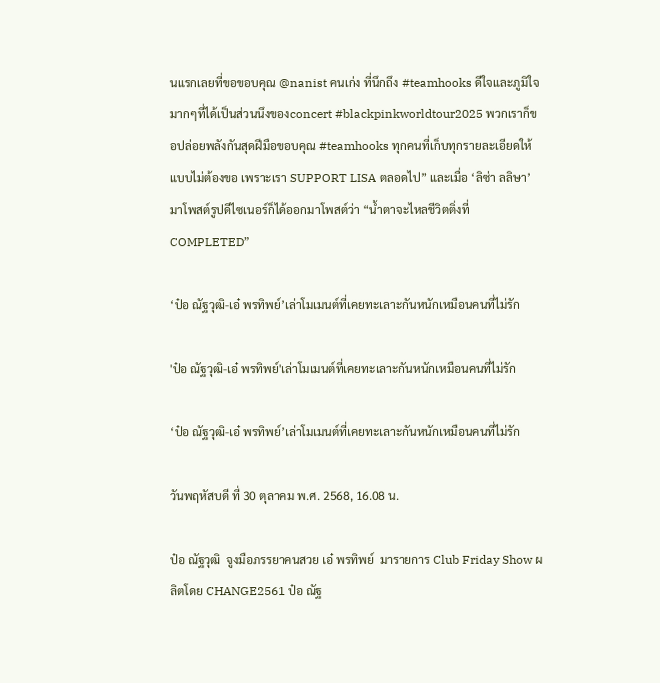นแรกเลยที่ขอขอบคุณ @nanist คนเก่ง ที่นึกถึง #teamhooks ดีใจและภูมิใจมากๆที่ได้เป็นส่วนนึงของconcert #blackpinkworldtour2025 พวกเราก็ขอปล่อยพลังกันสุดฝีมือขอบคุณ #teamhooks ทุกคนที่เก็บทุกรายละเอียดให้แบบไม่ต้องขอ เพราะเรา SUPPORT LISA ตลอดไป” และเมื่อ ‘ลิซ่า ลลิษา’ มาโพสต์รูปดีไซเนอร์ก็ได้ออกมาโพสต์ว่า “น้ำตาจะไหลชีวิตติ่งที่ COMPLETED”

‘ป๋อ ณัฐวุฒิ-เอ๋ พรทิพย์’เล่าโมเมนต์ที่เคยทะเลาะกันหนักเหมือนคนที่ไม่รัก

'ป๋อ ณัฐวุฒิ-เอ๋ พรทิพย์'เล่าโมเมนต์ที่เคยทะเลาะกันหนักเหมือนคนที่ไม่รัก

‘ป๋อ ณัฐวุฒิ-เอ๋ พรทิพย์’เล่าโมเมนต์ที่เคยทะเลาะกันหนักเหมือนคนที่ไม่รัก

วันพฤหัสบดี ที่ 30 ตุลาคม พ.ศ. 2568, 16.08 น.

ป๋อ ณัฐวุฒิ  จูงมือภรรยาคนสวย เอ๋ พรทิพย์  มารายการ Club Friday Show ผลิตโดย CHANGE2561 ป๋อ ณัฐ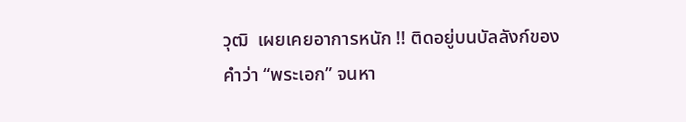วุฒิ  เผยเคยอาการหนัก !! ติดอยู่บนบัลลังก์ของคำว่า “พระเอก” จนหา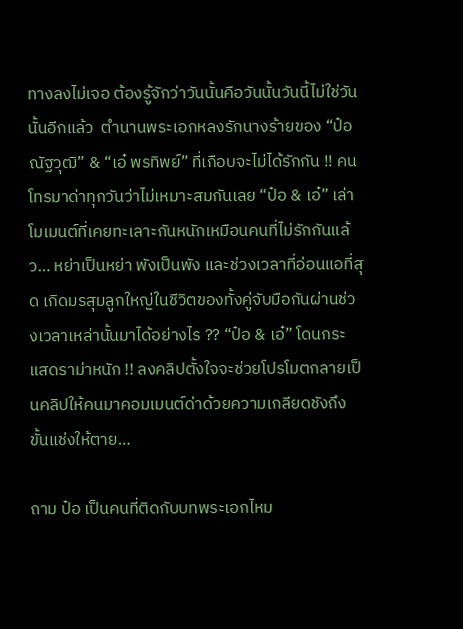ทางลงไม่เจอ ต้องรู้จักว่าวันนั้นคือวันนั้นวันนี้ไม่ใช่วันนั้นอีกแล้ว  ตำนานพระเอกหลงรักนางร้ายของ “ป๋อ ณัฐวุฒิ” & “เอ๋ พรทิพย์” ที่เกือบจะไม่ได้รักกัน !! คนโทรมาด่าทุกวันว่าไม่เหมาะสมกันเลย “ป๋อ & เอ๋” เล่าโมเมนต์ที่เคยทะเลาะกันหนักเหมือนคนที่ไม่รักกันแล้ว… หย่าเป็นหย่า พังเป็นพัง และช่วงเวลาที่อ่อนแอที่สุด เกิดมรสุมลูกใหญ่ในชีวิตของทั้งคู่จับมือกันผ่านช่วงเวลาเหล่านั้นมาได้อย่างไร ?? “ป๋อ & เอ๋” โดนกระแสดราม่าหนัก !! ลงคลิปตั้งใจจะช่วยโปรโมตกลายเป็นคลิปให้คนมาคอมเมนต์ด่าด้วยความเกลียดชังถึงขั้นแช่งให้ตาย…

ถาม ป๋อ เป็นคนที่ติดกับบทพระเอกไหม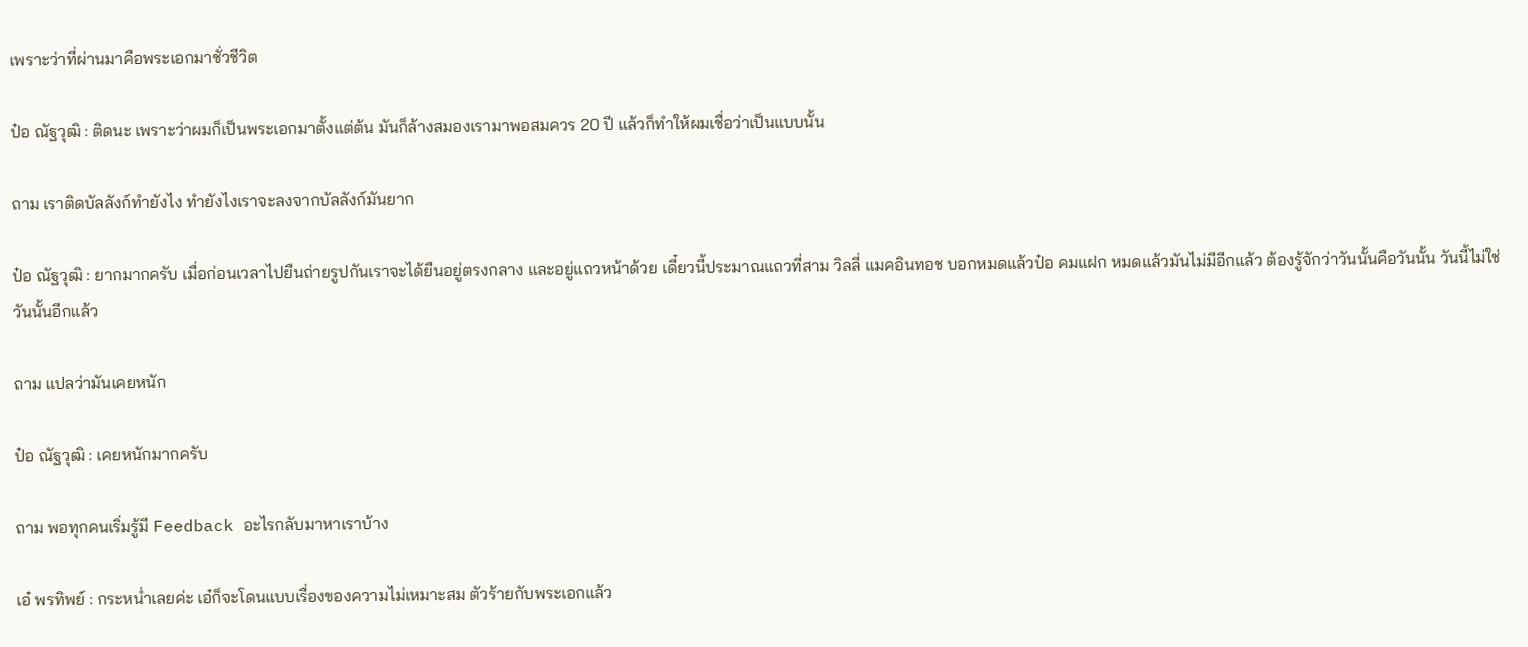เพราะว่าที่ผ่านมาคือพระเอกมาชั่วชีวิต

ป๋อ ณัฐวุฒิ : ติดนะ เพราะว่าผมก็เป็นพระเอกมาตั้งแต่ต้น มันก็ล้างสมองเรามาพอสมควร 20 ปี แล้วก็ทำให้ผมเชื่อว่าเป็นแบบนั้น

ถาม เราติดบัลลังก์ทำยังไง ทำยังไงเราจะลงจากบัลลังก์มันยาก

ป๋อ ณัฐวุฒิ : ยากมากครับ เมื่อก่อนเวลาไปยืนถ่ายรูปกันเราจะได้ยืนอยู่ตรงกลาง และอยู่แถวหน้าด้วย เดี๋ยวนี้ประมาณแถวที่สาม วิลลี่ แมคอินทอช บอกหมดแล้วป๋อ คมแฝก หมดแล้วมันไม่มีอีกแล้ว ต้องรู้จักว่าวันนั้นคือวันนั้น วันนี้ไม่ใช่วันนั้นอีกแล้ว

ถาม แปลว่ามันเคยหนัก

ป๋อ ณัฐวุฒิ : เคยหนักมากครับ

ถาม พอทุกคนเริ่มรู้มี Feedback อะไรกลับมาหาเราบ้าง

เอ๋ พรทิพย์ : กระหน่ำเลยค่ะ เอ๋ก็จะโดนแบบเรื่องของความไม่เหมาะสม ตัวร้ายกับพระเอกแล้ว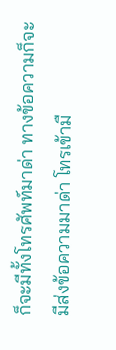ก็จะมีทั้งโทรศัพท์มาด่า ทางข้อความก็จะมีส่งข้อความมาด่า โทรเข้ามื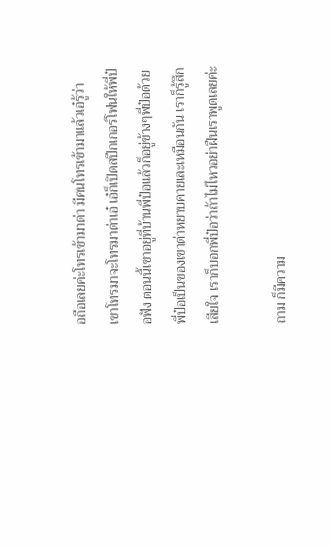อถือเลยค่ะโทรเข้ามาด่า มีคนโทรเข้ามาแล้วเอ๋รู้ว่า เขาโทรมาจะโทรมาด่าเอ๋ เอ๋ก็เปิดสปีกเกอร์โฟนให้พี่ป๋อฟัง ตอนนี้เขาอยู่ที่บ้านพี่ป๋อแล้วก็อยู่ข้างๆพี่ป๋อด้วย พี่ป๋อเป็นของเขาด่าหยาบคายเละเหมือนกัน เราก็รู้สึกเสียใจ เราก็บอกพี่ป๋อว่าถ้าไม่ไหวอย่าฝืนเราพูดเลยค่ะ

ถาม ก็มีความ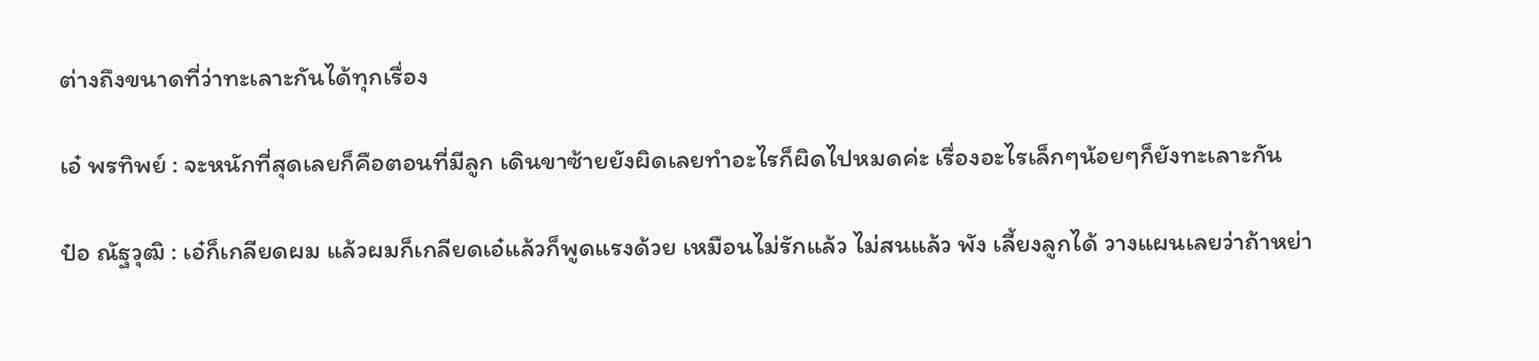ต่างถึงขนาดที่ว่าทะเลาะกันได้ทุกเรื่อง

เอ๋ พรทิพย์ : จะหนักที่สุดเลยก็คือตอนที่มีลูก เดินขาซ้ายยังผิดเลยทำอะไรก็ผิดไปหมดค่ะ เรื่องอะไรเล็กๆน้อยๆก็ยังทะเลาะกัน

ป๋อ ณัฐวุฒิ : เอ๋ก็เกลียดผม แล้วผมก็เกลียดเอ๋แล้วก็พูดแรงด้วย เหมือนไม่รักแล้ว ไม่สนแล้ว พัง เลี้ยงลูกได้ วางแผนเลยว่าถ้าหย่า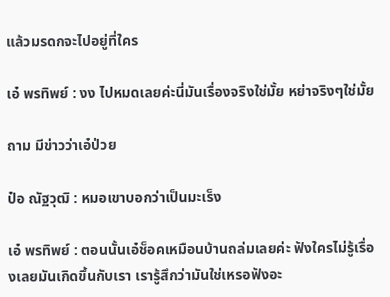แล้วมรดกจะไปอยู่ที่ใคร

เอ๋ พรทิพย์ : งง ไปหมดเลยค่ะนี่มันเรื่องจริงใช่มั้ย หย่าจริงๆใช่มั้ย

ถาม มีข่าวว่าเอ๋ป่วย

ป๋อ ณัฐวุฒิ : หมอเขาบอกว่าเป็นมะเร็ง

เอ๋ พรทิพย์ : ตอนนั้นเอ๋ช็อคเหมือนบ้านถล่มเลยค่ะ ฟังใครไม่รู้เรื่องเลยมันเกิดขึ้นกับเรา เรารู้สึกว่ามันใช่เหรอฟังอะ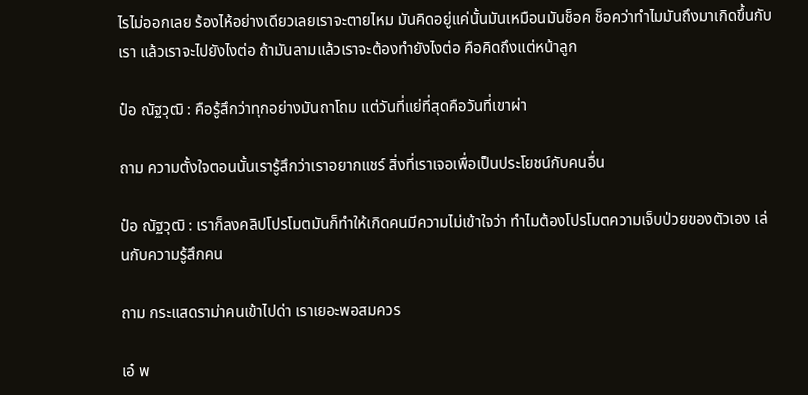ไรไม่ออกเลย ร้องไห้อย่างเดียวเลยเราจะตายไหม มันคิดอยู่แค่นั้นมันเหมือนมันช็อค ช็อคว่าทำไมมันถึงมาเกิดขึ้นกับเรา แล้วเราจะไปยังไงต่อ ถ้ามันลามแล้วเราจะต้องทำยังไงต่อ คือคิดถึงแต่หน้าลูก

ป๋อ ณัฐวุฒิ : คือรู้สึกว่าทุกอย่างมันถาโถม แต่วันที่แย่ที่สุดคือวันที่เขาผ่า

ถาม ความตั้งใจตอนนั้นเรารู้สึกว่าเราอยากแชร์ สิ่งที่เราเจอเพื่อเป็นประโยชน์กับคนอื่น

ป๋อ ณัฐวุฒิ : เราก็ลงคลิปโปรโมตมันก็ทำให้เกิดคนมีความไม่เข้าใจว่า ทำไมต้องโปรโมตความเจ็บป่วยของตัวเอง เล่นกับความรู้สึกคน

ถาม กระแสดราม่าคนเข้าไปด่า เราเยอะพอสมควร

เอ๋ พ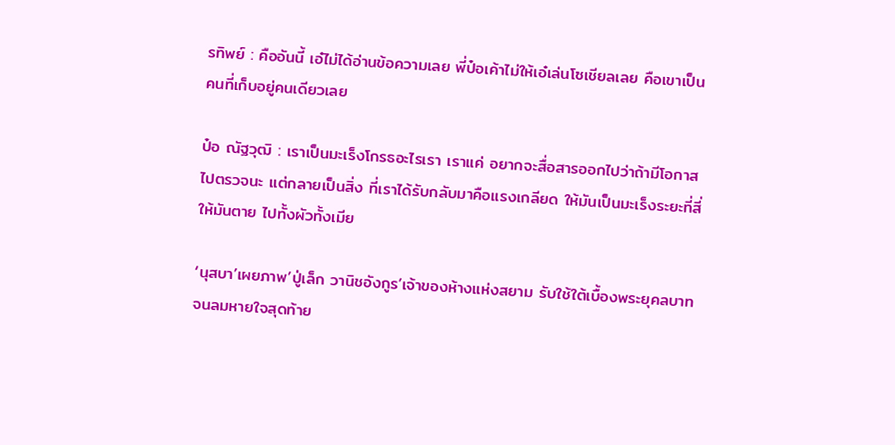รทิพย์ : คืออันนี้ เอ๋ไม่ได้อ่านข้อความเลย พี่ป๋อเค้าไม่ให้เอ๋เล่นโซเชียลเลย คือเขาเป็นคนที่เก็บอยู่คนเดียวเลย

ป๋อ ณัฐวุฒิ : เราเป็นมะเร็งโกรธอะไรเรา เราแค่ อยากจะสื่อสารออกไปว่าถ้ามีโอกาส ไปตรวจนะ แต่กลายเป็นสิ่ง ที่เราได้รับกลับมาคือแรงเกลียด ให้มันเป็นมะเร็งระยะที่สี่ให้มันตาย ไปทั้งผัวทั้งเมีย

‘นุสบา’เผยภาพ’ปู่เล็ก วานิชอังกูร’เจ้าของห้างแห่งสยาม รับใช้ใต้เบื้องพระยุคลบาทจนลมหายใจสุดท้าย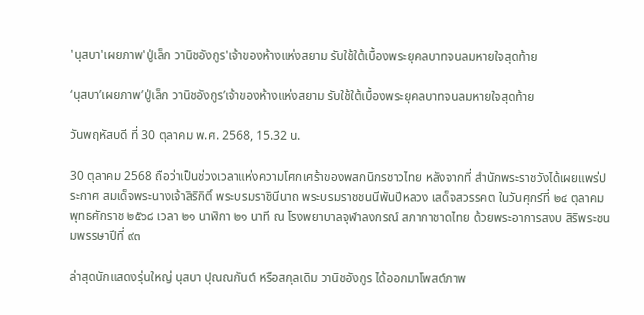'นุสบา'เผยภาพ'ปู่เล็ก วานิชอังกูร'เจ้าของห้างแห่งสยาม รับใช้ใต้เบื้องพระยุคลบาทจนลมหายใจสุดท้าย

‘นุสบา’เผยภาพ’ปู่เล็ก วานิชอังกูร’เจ้าของห้างแห่งสยาม รับใช้ใต้เบื้องพระยุคลบาทจนลมหายใจสุดท้าย

วันพฤหัสบดี ที่ 30 ตุลาคม พ.ศ. 2568, 15.32 น.

30 ตุลาคม 2568 ถือว่าเป็นช่วงเวลาแห่งความโศกเศร้าของพสกนิกรชาวไทย หลังจากที่ สำนักพระราชวังได้เผยแพร่ประกาศ สมเด็จพระนางเจ้าสิริกิติ์ พระบรมราชินีนาถ พระบรมราชชนนีพันปีหลวง เสด็จสวรรคต ในวันศุกร์ที่ ๒๔ ตุลาคม พุทธศักราช ๒๕๖๘ เวลา ๒๑ นาฬิกา ๒๑ นาที ณ โรงพยาบาลจุฬาลงกรณ์ สภากาชาดไทย ด้วยพระอาการสงบ สิริพระชนมพรรษาปีที่ ๙๓

ล่าสุดนักแสดงรุ่นใหญ่ นุสบา ปุณณกันต์ หรือสกุลเดิม วานิชอังกูร ได้ออกมาโพสต์ภาพ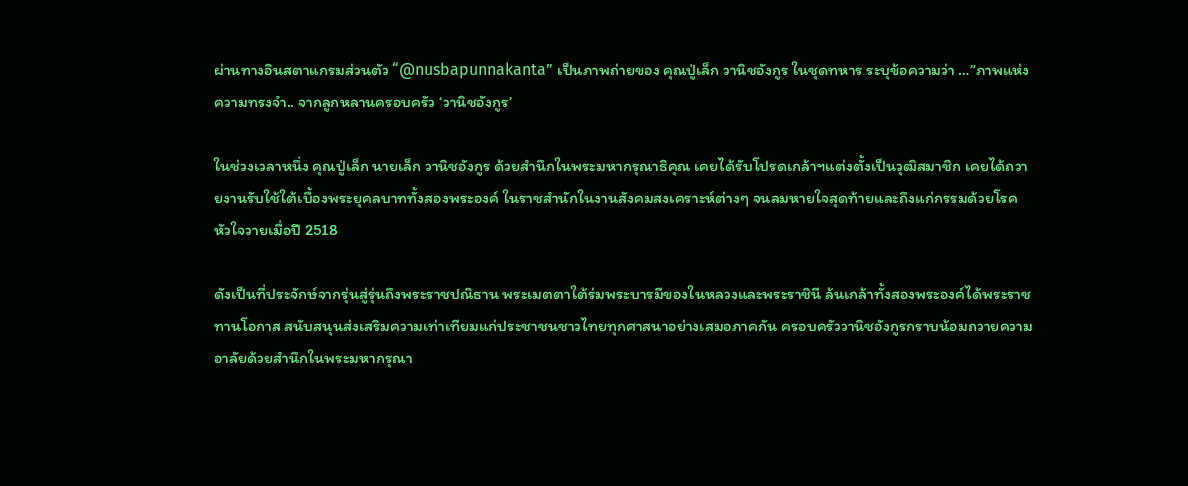ผ่านทางอินสตาแกรมส่วนตัว “@nusbapunnakanta” เป็นภาพถ่ายของ คุณปู่เล็ก วานิชอังกูร ในชุดทหาร ระบุข้อความว่า …”ภาพแห่งความทรงจำ.. จากลูกหลานครอบครัว ‘วานิชอังกูร’

ในช่วงเวลาหนึ่ง คุณปู่เล็ก นายเล็ก วานิชอังกูร ด้วยสำนึกในพระมหากรุณาธิคุณ เคยได้รับโปรดเกล้าฯแต่งตั้งเป็นวุฒิสมาชิก เคยได้ถวายงานรับใช้ใต้เบื้องพระยุคลบาททั้งสองพระองค์ ในราชสำนักในงานสังคมสงเคราะห์ต่างๆ จนลมหายใจสุดท้ายและถึงแก่กรรมด้วยโรคหัวใจวายเมื่อปี 2518

ดังเป็นที่ประจักษ์จากรุ่นสู่รุ่นถึงพระราชปณิธาน พระเมตตาใต้ร่มพระบารมีของในหลวงและพระราชินี ล้นเกล้าทั้งสองพระองค์ได้พระราชทานโอกาส สนับสนุนส่งเสริมความเท่าเทียมแก่ประชาชนชาวไทยทุกศาสนาอย่างเสมอภาคกัน ครอบครัววานิชอังกูรกราบน้อมถวายความอาลัยด้วยสำนึกในพระมหากรุณา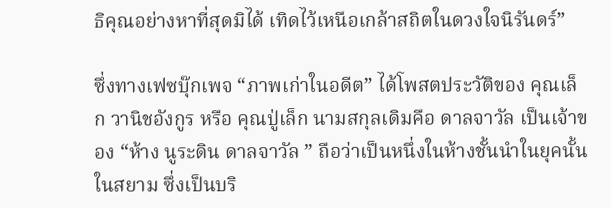ธิคุณอย่างหาที่สุดมิได้ เทิดไว้เหนือเกล้าสถิตในดวงใจนิรันดร์”

ซึ่งทางเฟซบุ๊กเพจ “ภาพเก่าในอดีต” ได้โพสตประวัติของ คุณเล็ก วานิชอังกูร หรือ คุณปู่เล็ก นามสกุลเดิมคือ ดาลจาวัล เป็นเจ้าของ “ห้าง นูระดิน ดาลจาวัล ” ถือว่าเป็นหนึ่งในห้างชั้นนำในยุคนั้นในสยาม ซึ่งเป็นบริ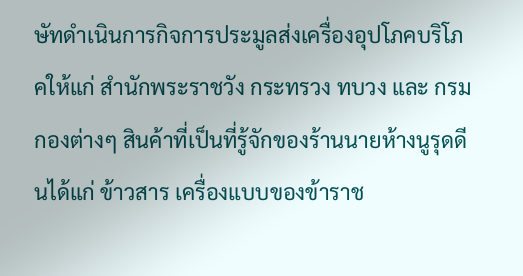ษัทดำเนินการกิจการประมูลส่งเครื่องอุปโภคบริโภคให้แก่ สำนักพระราชวัง กระทรวง ทบวง และ กรม กองต่างๆ สินค้าที่เป็นที่รู้จักของร้านนายห้างนูรุดดีนได้แก่ ข้าวสาร เครื่องแบบของข้าราช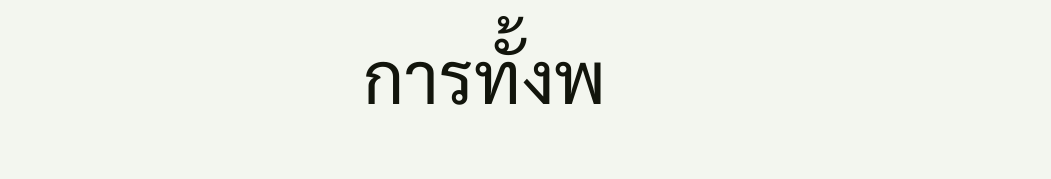การทั้งพ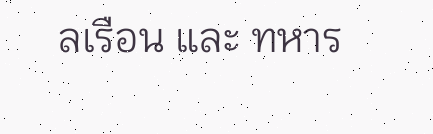ลเรือน และ ทหาร